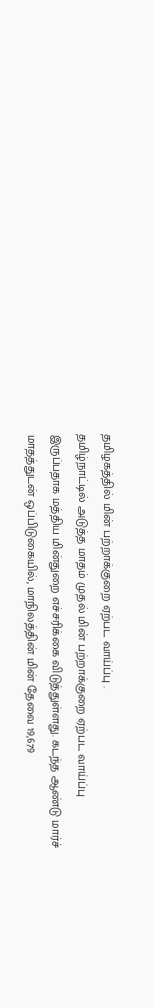தமிழகத்தில் மின் பற்றாக்குறை ஏற்பட வாய்ப்பு .
தமிழ்நாட்டில் அடுத்த மாதம் முதல் மின் பற்றாக்குறை ஏற்பட வாய்ப்பு இருப்பதாக மத்திய மின்துறை எச்சரிக்கை விடுத்துள்ளது. கடந்த ஆண்டு மார்ச் மாதத்துடன் ஒப்பிடுகையில், மாநிலத்தின் மின் தேவை 19,679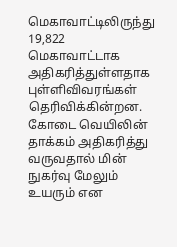மெகாவாட்டிலிருந்து 19,822 மெகாவாட்டாக அதிகரித்துள்ளதாக புள்ளிவிவரங்கள் தெரிவிக்கின்றன. கோடை வெயிலின் தாக்கம் அதிகரித்து வருவதால் மின் நுகர்வு மேலும் உயரும் என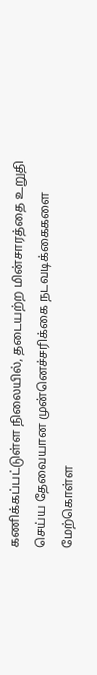கணிக்கப்பட்டுள்ள நிலையில், தடையற்ற மின்சாரத்தை உறுதி செய்ய தேவையான முன்னெச்சரிக்கை நடவடிக்கைகளை மேற்கொள்ள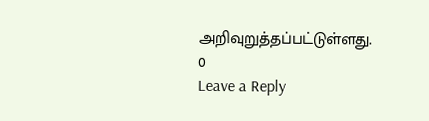அறிவுறுத்தப்பட்டுள்ளது.
0
Leave a Reply